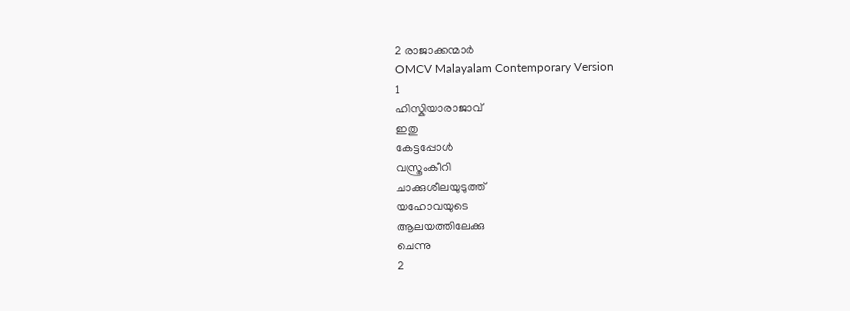2 രാജാക്കന്മാർ
OMCV Malayalam Contemporary Version
1
ഹിസ്കിയാരാജാവ്
ഇതു
കേട്ടപ്പോൾ
വസ്ത്രംകീറി
ചാക്കുശീലയുടുത്ത്
യഹോവയുടെ
ആലയത്തിലേക്കു
ചെന്നു
2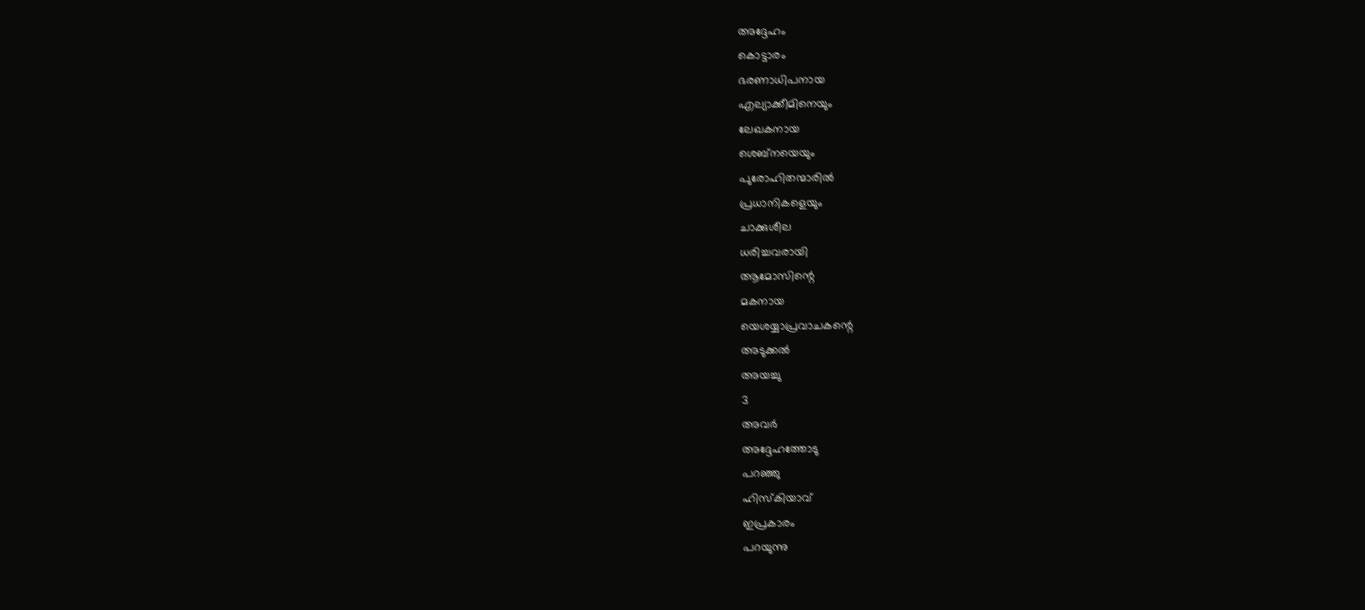അദ്ദേഹം
കൊട്ടാരം
ഭരണാധിപനായ
എല്യാക്കീമിനെയും
ലേഖകനായ
ശെബ്നയെയും
പുരോഹിതന്മാരിൽ
പ്രധാനികളെയും
ചാക്കുശീല
ധരിച്ചവരായി
ആമോസിന്റെ
മകനായ
യെശയ്യാപ്രവാചകന്റെ
അടുക്കൽ
അയച്ചു
3
അവർ
അദ്ദേഹത്തോടു
പറഞ്ഞു
ഹിസ്കിയാവ്
ഇപ്രകാരം
പറയുന്നു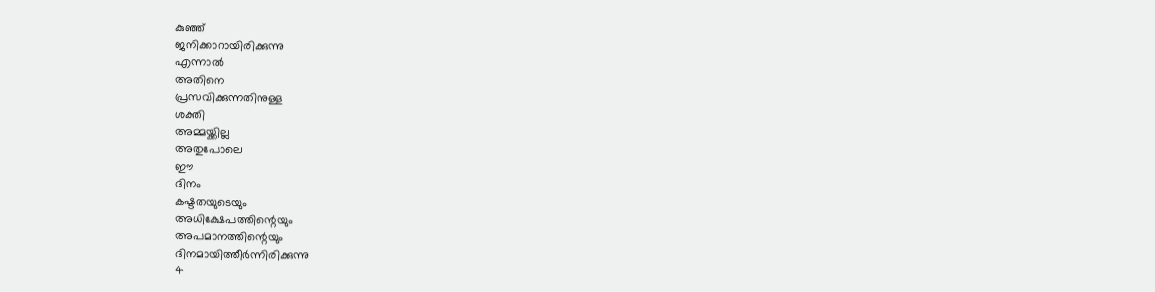കുഞ്ഞ്
ജനിക്കാറായിരിക്കുന്നു
എന്നാൽ
അതിനെ
പ്രസവിക്കുന്നതിനുള്ള
ശക്തി
അമ്മയ്ക്കില്ല
അതുപോലെ
ഈ
ദിനം
കഷ്ടതയുടെയും
അധിക്ഷേപത്തിന്റെയും
അപമാനത്തിന്റെയും
ദിനമായിത്തീർന്നിരിക്കുന്നു
4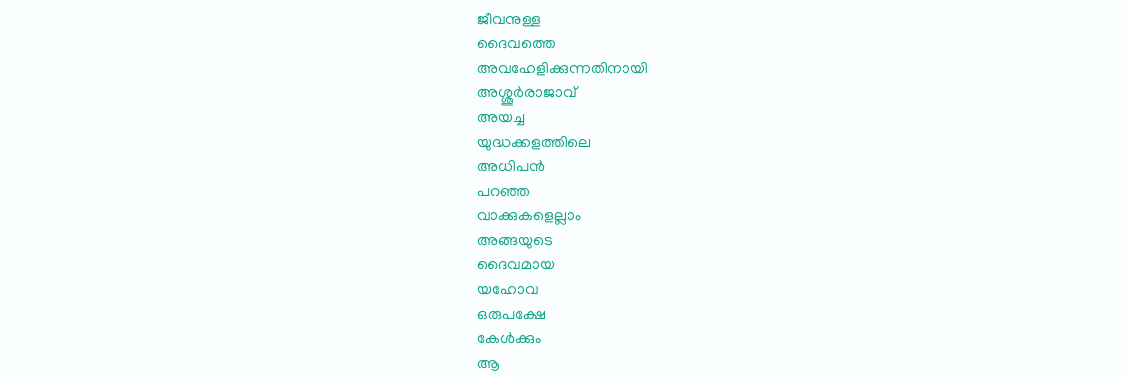ജീവനുള്ള
ദൈവത്തെ
അവഹേളിക്കുന്നതിനായി
അശ്ശൂർരാജാവ്
അയച്ച
യുദ്ധക്കളത്തിലെ
അധിപൻ
പറഞ്ഞ
വാക്കുകളെല്ലാം
അങ്ങയുടെ
ദൈവമായ
യഹോവ
ഒരുപക്ഷേ
കേൾക്കും
ആ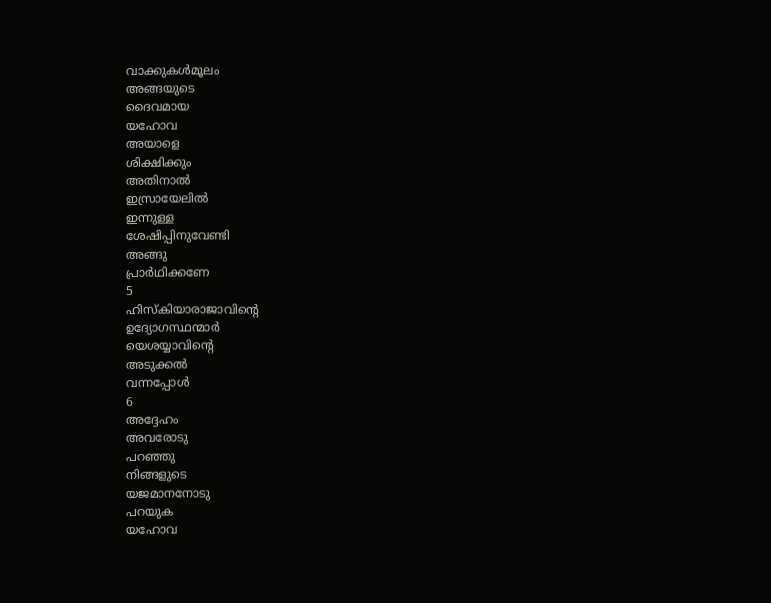വാക്കുകൾമൂലം
അങ്ങയുടെ
ദൈവമായ
യഹോവ
അയാളെ
ശിക്ഷിക്കും
അതിനാൽ
ഇസ്രായേലിൽ
ഇന്നുള്ള
ശേഷിപ്പിനുവേണ്ടി
അങ്ങു
പ്രാർഥിക്കണേ
5
ഹിസ്കിയാരാജാവിന്റെ
ഉദ്യോഗസ്ഥന്മാർ
യെശയ്യാവിന്റെ
അടുക്കൽ
വന്നപ്പോൾ
6
അദ്ദേഹം
അവരോടു
പറഞ്ഞു
നിങ്ങളുടെ
യജമാനനോടു
പറയുക
യഹോവ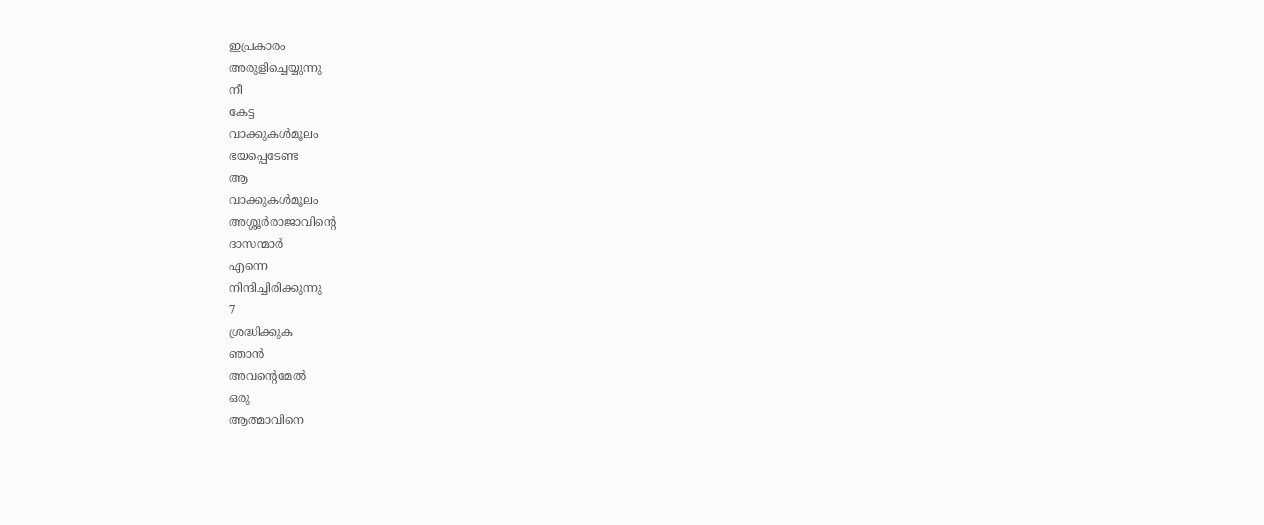ഇപ്രകാരം
അരുളിച്ചെയ്യുന്നു
നീ
കേട്ട
വാക്കുകൾമൂലം
ഭയപ്പെടേണ്ട
ആ
വാക്കുകൾമൂലം
അശ്ശൂർരാജാവിന്റെ
ദാസന്മാർ
എന്നെ
നിന്ദിച്ചിരിക്കുന്നു
7
ശ്രദ്ധിക്കുക
ഞാൻ
അവന്റെമേൽ
ഒരു
ആത്മാവിനെ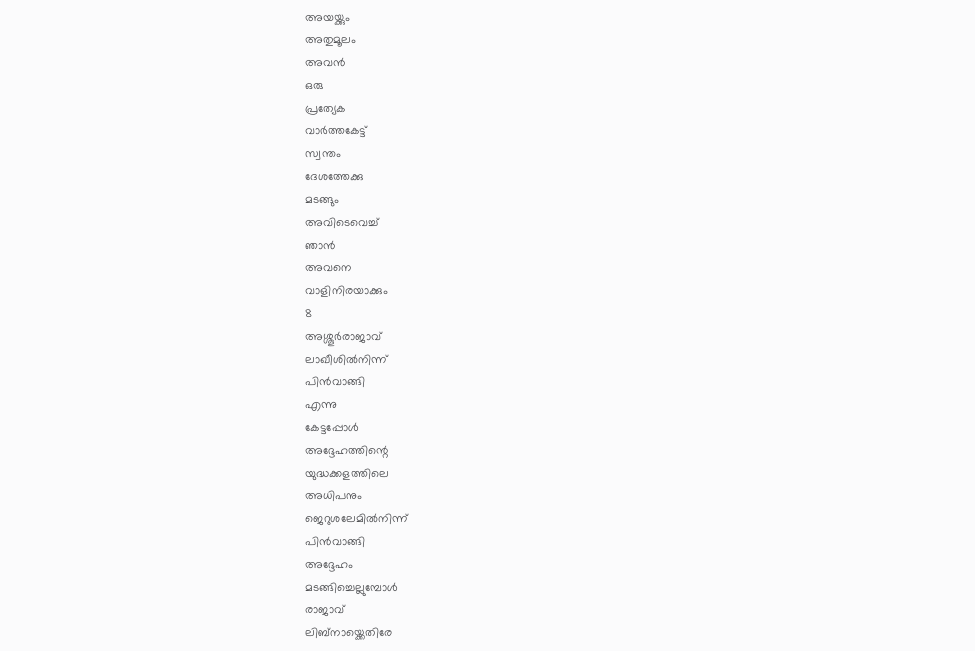അയയ്ക്കും
അതുമൂലം
അവൻ
ഒരു
പ്രത്യേക
വാർത്തകേട്ട്
സ്വന്തം
ദേശത്തേക്കു
മടങ്ങും
അവിടെവെച്ച്
ഞാൻ
അവനെ
വാളിനിരയാക്കും
8
അശ്ശൂർരാജാവ്
ലാഖീശിൽനിന്ന്
പിൻവാങ്ങി
എന്നു
കേട്ടപ്പോൾ
അദ്ദേഹത്തിന്റെ
യുദ്ധക്കളത്തിലെ
അധിപനും
ജെറുശലേമിൽനിന്ന്
പിൻവാങ്ങി
അദ്ദേഹം
മടങ്ങിച്ചെല്ലുമ്പോൾ
രാജാവ്
ലിബ്നായ്ക്കെതിരേ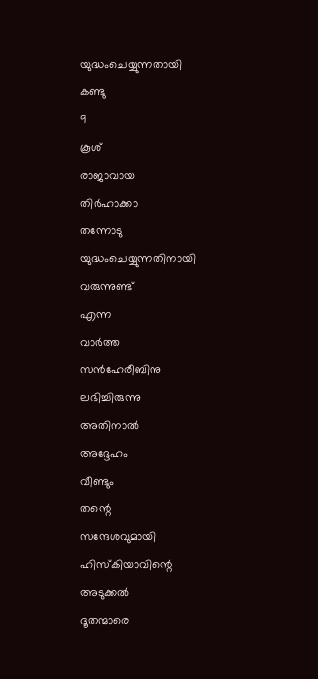യുദ്ധംചെയ്യുന്നതായി
കണ്ടു
9
കൂശ്
രാജാവായ
തിർഹാക്കാ
തന്നോടു
യുദ്ധംചെയ്യുന്നതിനായി
വരുന്നുണ്ട്
എന്ന
വാർത്ത
സൻഹേരീബിനു
ലഭിച്ചിരുന്നു
അതിനാൽ
അദ്ദേഹം
വീണ്ടും
തന്റെ
സന്ദേശവുമായി
ഹിസ്കിയാവിന്റെ
അടുക്കൽ
ദൂതന്മാരെ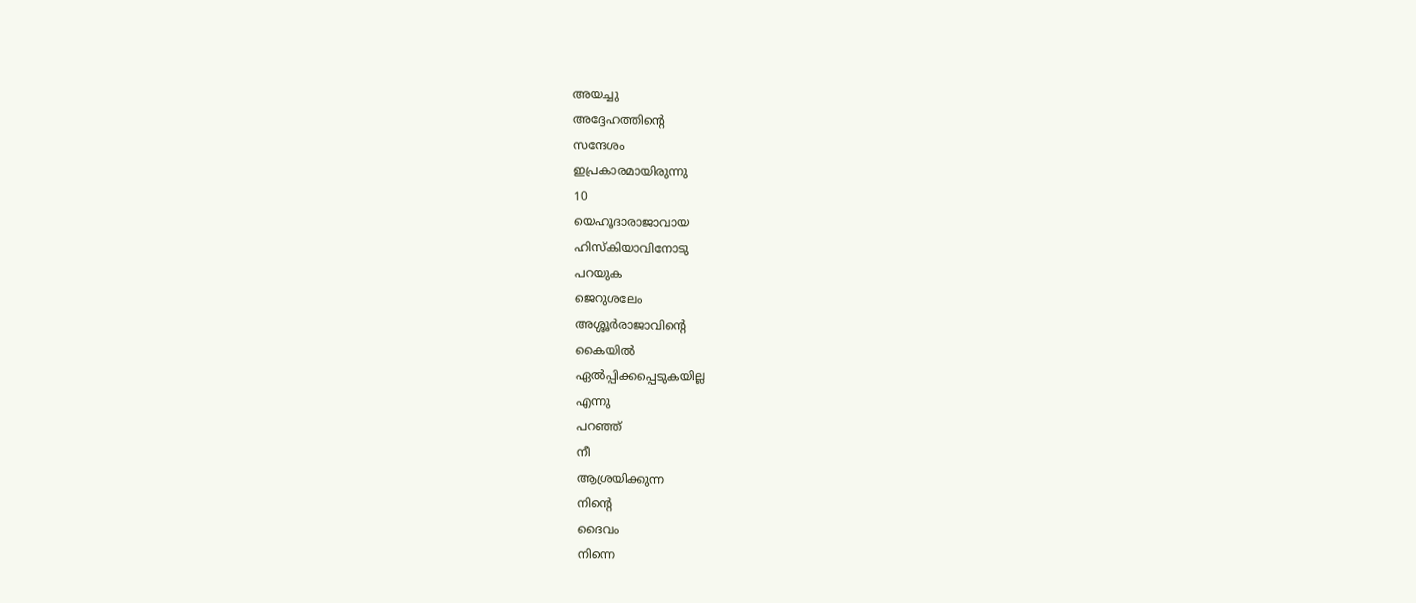അയച്ചു
അദ്ദേഹത്തിന്റെ
സന്ദേശം
ഇപ്രകാരമായിരുന്നു
10
യെഹൂദാരാജാവായ
ഹിസ്കിയാവിനോടു
പറയുക
ജെറുശലേം
അശ്ശൂർരാജാവിന്റെ
കൈയിൽ
ഏൽപ്പിക്കപ്പെടുകയില്ല
എന്നു
പറഞ്ഞ്
നീ
ആശ്രയിക്കുന്ന
നിന്റെ
ദൈവം
നിന്നെ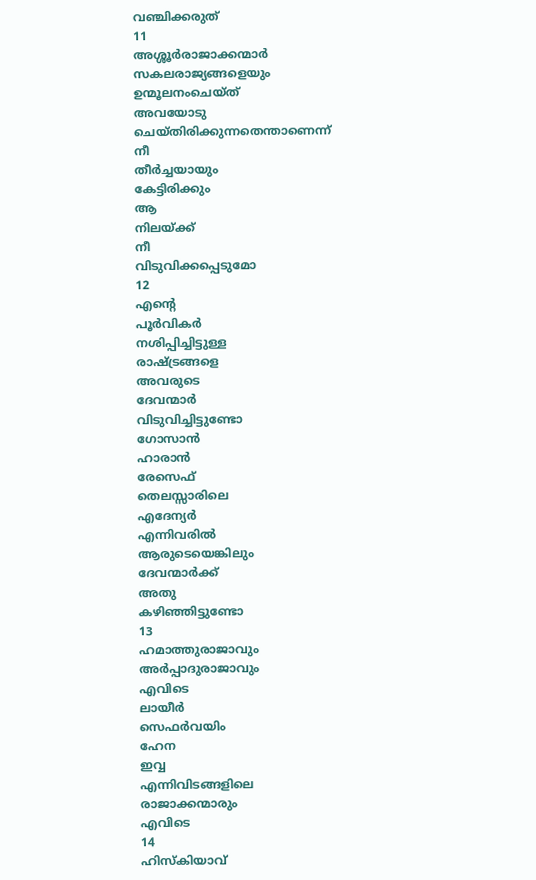വഞ്ചിക്കരുത്
11
അശ്ശൂർരാജാക്കന്മാർ
സകലരാജ്യങ്ങളെയും
ഉന്മൂലനംചെയ്ത്
അവയോടു
ചെയ്തിരിക്കുന്നതെന്താണെന്ന്
നീ
തീർച്ചയായും
കേട്ടിരിക്കും
ആ
നിലയ്ക്ക്
നീ
വിടുവിക്കപ്പെടുമോ
12
എന്റെ
പൂർവികർ
നശിപ്പിച്ചിട്ടുള്ള
രാഷ്ട്രങ്ങളെ
അവരുടെ
ദേവന്മാർ
വിടുവിച്ചിട്ടുണ്ടോ
ഗോസാൻ
ഹാരാൻ
രേസെഫ്
തെലസ്സാരിലെ
എദേന്യർ
എന്നിവരിൽ
ആരുടെയെങ്കിലും
ദേവന്മാർക്ക്
അതു
കഴിഞ്ഞിട്ടുണ്ടോ
13
ഹമാത്തുരാജാവും
അർപ്പാദുരാജാവും
എവിടെ
ലായീർ
സെഫർവയിം
ഹേന
ഇവ്വ
എന്നിവിടങ്ങളിലെ
രാജാക്കന്മാരും
എവിടെ
14
ഹിസ്കിയാവ്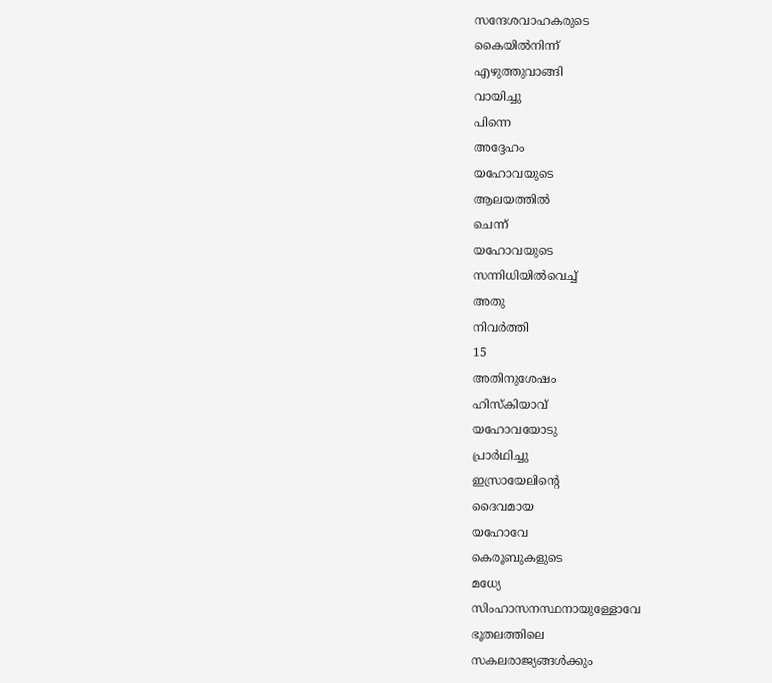സന്ദേശവാഹകരുടെ
കൈയിൽനിന്ന്
എഴുത്തുവാങ്ങി
വായിച്ചു
പിന്നെ
അദ്ദേഹം
യഹോവയുടെ
ആലയത്തിൽ
ചെന്ന്
യഹോവയുടെ
സന്നിധിയിൽവെച്ച്
അതു
നിവർത്തി
15
അതിനുശേഷം
ഹിസ്കിയാവ്
യഹോവയോടു
പ്രാർഥിച്ചു
ഇസ്രായേലിന്റെ
ദൈവമായ
യഹോവേ
കെരൂബുകളുടെ
മധ്യേ
സിംഹാസനസ്ഥനായുള്ളോവേ
ഭൂതലത്തിലെ
സകലരാജ്യങ്ങൾക്കും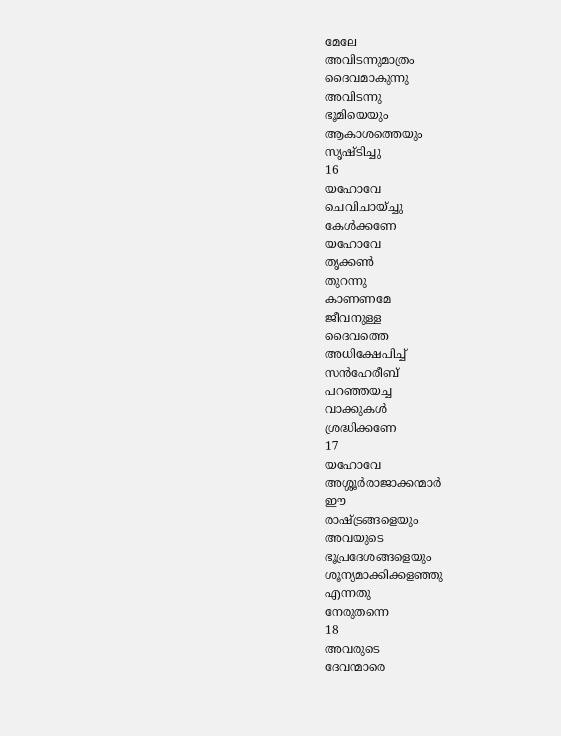മേലേ
അവിടന്നുമാത്രം
ദൈവമാകുന്നു
അവിടന്നു
ഭൂമിയെയും
ആകാശത്തെയും
സൃഷ്ടിച്ചു
16
യഹോവേ
ചെവിചായ്ച്ചു
കേൾക്കണേ
യഹോവേ
തൃക്കൺ
തുറന്നു
കാണണമേ
ജീവനുള്ള
ദൈവത്തെ
അധിക്ഷേപിച്ച്
സൻഹേരീബ്
പറഞ്ഞയച്ച
വാക്കുകൾ
ശ്രദ്ധിക്കണേ
17
യഹോവേ
അശ്ശൂർരാജാക്കന്മാർ
ഈ
രാഷ്ട്രങ്ങളെയും
അവയുടെ
ഭൂപ്രദേശങ്ങളെയും
ശൂന്യമാക്കിക്കളഞ്ഞു
എന്നതു
നേരുതന്നെ
18
അവരുടെ
ദേവന്മാരെ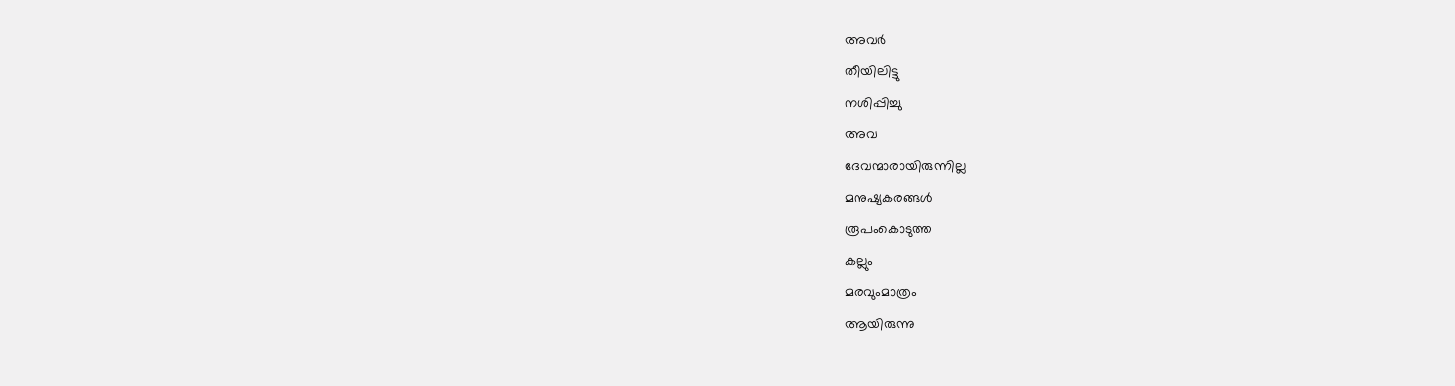അവർ
തീയിലിട്ടു
നശിപ്പിച്ചു
അവ
ദേവന്മാരായിരുന്നില്ല
മനുഷ്യകരങ്ങൾ
രൂപംകൊടുത്ത
കല്ലും
മരവുംമാത്രം
ആയിരുന്നു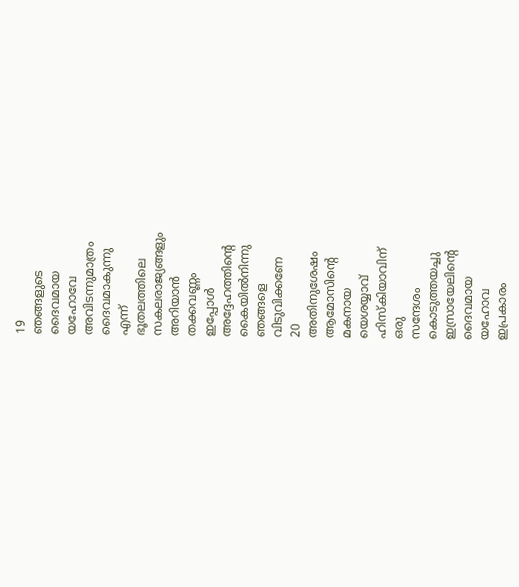19
ഞങ്ങളുടെ
ദൈവമായ
യഹോവേ
അവിടന്നുമാത്രം
ദൈവമാകുന്നു
എന്ന്
ഭൂതലത്തിലെ
സകലരാജ്യങ്ങളും
അറിയാൻ
തക്കവണ്ണം
ഇപ്പോൾ
അദ്ദേഹത്തിന്റെ
കൈയിൽനിന്നു
ഞങ്ങളെ
വിടുവിക്കണേ
20
അതിനുശേഷം
ആമോസിന്റെ
മകനായ
യെശയ്യാവ്
ഹിസ്കിയാവിന്
ഒരു
സന്ദേശം
കൊടുത്തയച്ചു
ഇസ്രായേലിന്റെ
ദൈവമായ
യഹോവ
ഇപ്രകാരം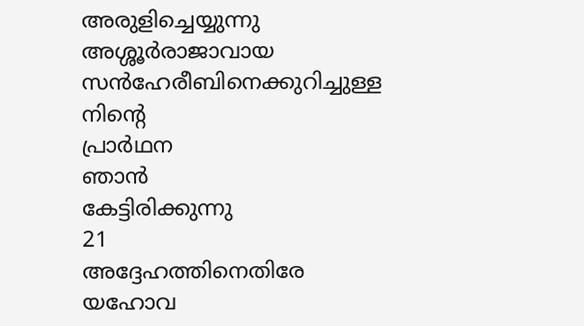അരുളിച്ചെയ്യുന്നു
അശ്ശൂർരാജാവായ
സൻഹേരീബിനെക്കുറിച്ചുള്ള
നിന്റെ
പ്രാർഥന
ഞാൻ
കേട്ടിരിക്കുന്നു
21
അദ്ദേഹത്തിനെതിരേ
യഹോവ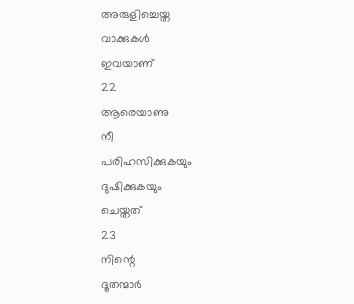അരുളിച്ചെയ്ത
വാക്കുകൾ
ഇവയാണ്
22
ആരെയാണു
നീ
പരിഹസിക്കുകയും
ദുഷിക്കുകയും
ചെയ്തത്
23
നിന്റെ
ദൂതന്മാർ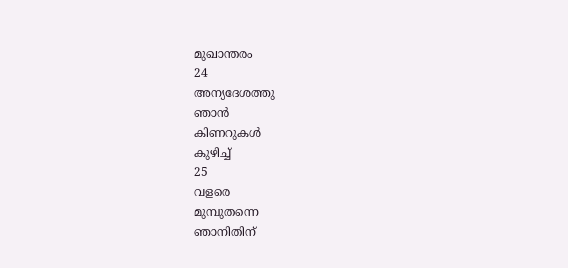മുഖാന്തരം
24
അന്യദേശത്തു
ഞാൻ
കിണറുകൾ
കുഴിച്ച്
25
വളരെ
മുമ്പുതന്നെ
ഞാനിതിന്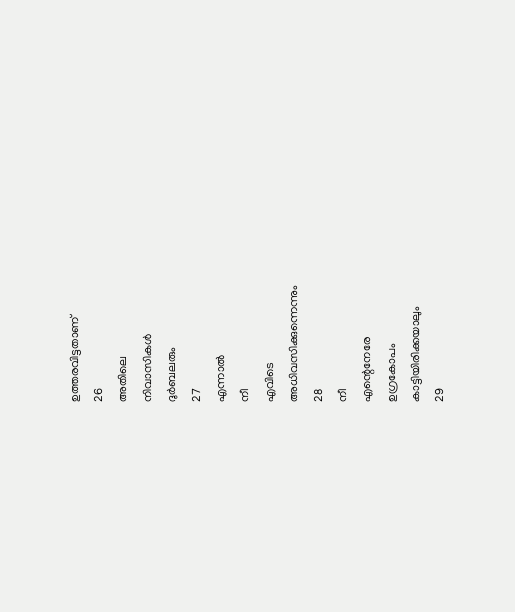ഉത്തരവിട്ടതാണ്
26
അതിലെ
നിവാസികൾ
ദുർബലരും
27
എന്നാൽ
നീ
എവിടെ
അധിവസിക്കുന്നെന്നും
28
നീ
എന്റെനേരേ
ഉഗ്രകോപം
കാട്ടിയിരിക്കയാലും
29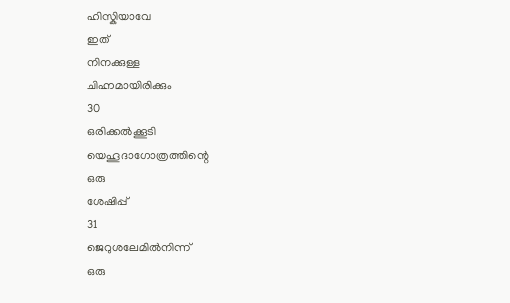ഹിസ്കിയാവേ
ഇത്
നിനക്കുള്ള
ചിഹ്നമായിരിക്കും
30
ഒരിക്കൽക്കൂടി
യെഹൂദാഗോത്രത്തിന്റെ
ഒരു
ശേഷിപ്പ്
31
ജെറുശലേമിൽനിന്ന്
ഒരു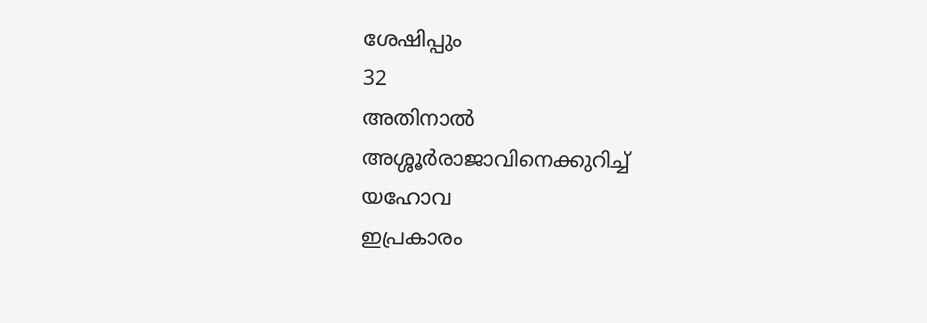ശേഷിപ്പും
32
അതിനാൽ
അശ്ശൂർരാജാവിനെക്കുറിച്ച്
യഹോവ
ഇപ്രകാരം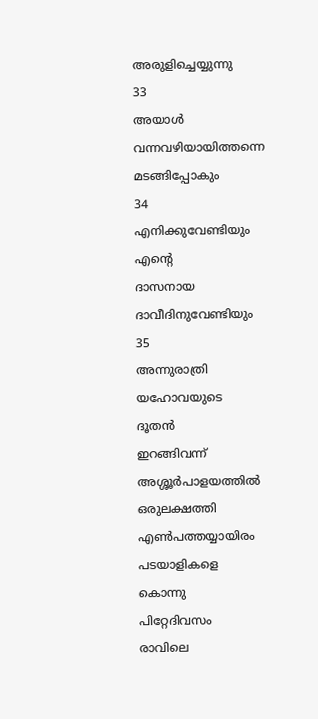അരുളിച്ചെയ്യുന്നു
33
അയാൾ
വന്നവഴിയായിത്തന്നെ
മടങ്ങിപ്പോകും
34
എനിക്കുവേണ്ടിയും
എന്റെ
ദാസനായ
ദാവീദിനുവേണ്ടിയും
35
അന്നുരാത്രി
യഹോവയുടെ
ദൂതൻ
ഇറങ്ങിവന്ന്
അശ്ശൂർപാളയത്തിൽ
ഒരുലക്ഷത്തി
എൺപത്തയ്യായിരം
പടയാളികളെ
കൊന്നു
പിറ്റേദിവസം
രാവിലെ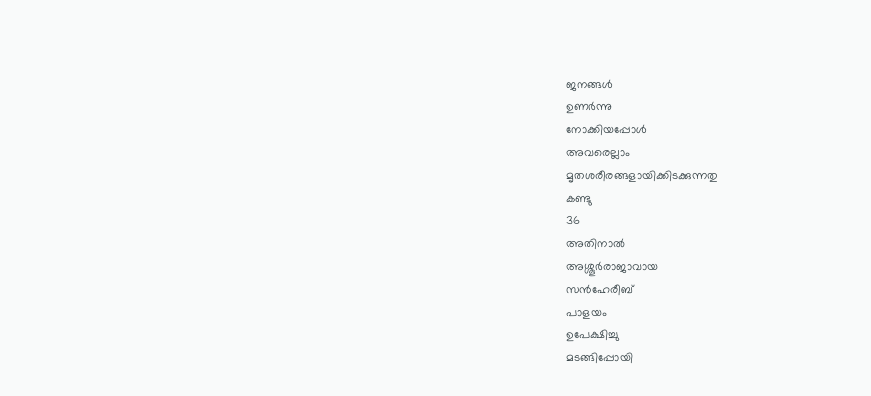ജനങ്ങൾ
ഉണർന്നു
നോക്കിയപ്പോൾ
അവരെല്ലാം
മൃതശരീരങ്ങളായിക്കിടക്കുന്നതു
കണ്ടു
36
അതിനാൽ
അശ്ശൂർരാജാവായ
സൻഹേരീബ്
പാളയം
ഉപേക്ഷിച്ചു
മടങ്ങിപ്പോയി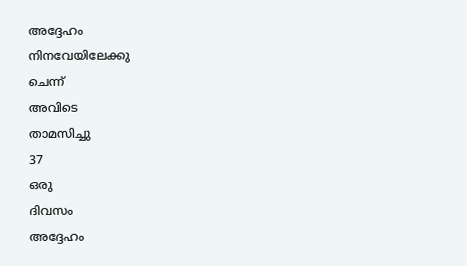അദ്ദേഹം
നിനവേയിലേക്കു
ചെന്ന്
അവിടെ
താമസിച്ചു
37
ഒരു
ദിവസം
അദ്ദേഹം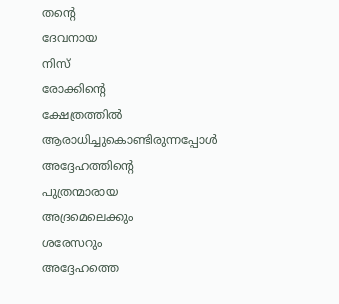തന്റെ
ദേവനായ
നിസ്
രോക്കിന്റെ
ക്ഷേത്രത്തിൽ
ആരാധിച്ചുകൊണ്ടിരുന്നപ്പോൾ
അദ്ദേഹത്തിന്റെ
പുത്രന്മാരായ
അദ്രമെലെക്കും
ശരേസറും
അദ്ദേഹത്തെ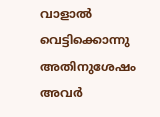വാളാൽ
വെട്ടിക്കൊന്നു
അതിനുശേഷം
അവർ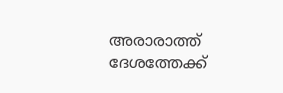അരാരാത്ത്
ദേശത്തേക്ക്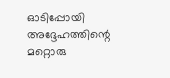ഓടിപ്പോയി
അദ്ദേഹത്തിന്റെ
മറ്റൊരു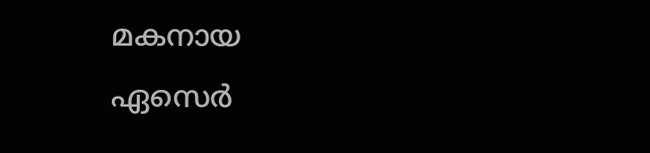മകനായ
ഏസെർ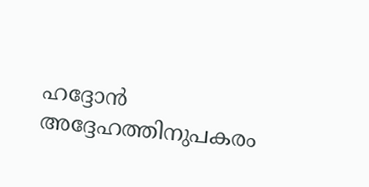ഹദ്ദോൻ
അദ്ദേഹത്തിനുപകരം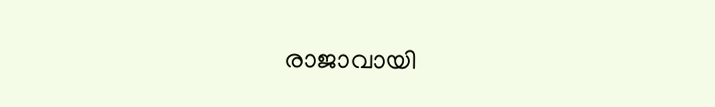രാജാവായി